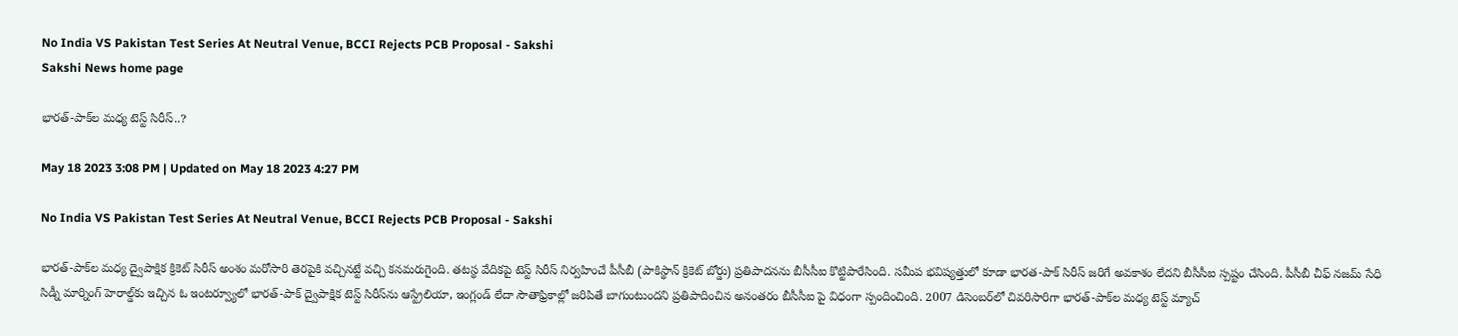No India VS Pakistan Test Series At Neutral Venue, BCCI Rejects PCB Proposal - Sakshi
Sakshi News home page

భారత్‌-పాక్‌ల మధ్య టెస్ట్‌ సిరీస్‌..?

May 18 2023 3:08 PM | Updated on May 18 2023 4:27 PM

No India VS Pakistan Test Series At Neutral Venue, BCCI Rejects PCB Proposal - Sakshi

భారత్‌-పాక్‌ల మధ్య ద్వైపాక్షిక క్రికెట్‌ సిరీస్‌ అంశం మరోసారి తెరపైకి వచ్చినట్టే వచ్చి కనమరుగైంది. తటస్థ వేదికపై టెస్ట్‌ సిరీస్‌ నిర్వహించే పీసీబీ (పాకిస్థాన్‌ క్రికెట్‌ బోర్డు) ప్రతిపాదనను బీసీసీఐ కొట్టిపారేసింది. సమీప భవిష్యత్తులో కూడా భారత-పాక్‌ సిరీస్‌ జరిగే అవకాశం లేదని బీసీసీఐ స్పష్టం చేసింది. పీసీబీ చీఫ్‌ నజమ్‌ సేధి సిడ్నీ మార్నింగ్‌ హెరాల్డ్‌కు ఇచ్చిన ఓ ఇంటర్వ్యూలో భారత్‌-పాక్‌ ద్వైపాక్షిక టెస్ట్‌ సిరీస్‌ను ఆస్ట్రేలియా, ఇంగ్లండ్‌ లేదా సౌతాఫ్రికాల్లో జరిపితే బాగుంటుందని ప్రతిపాదించిన అనంతరం బీసీసీఐ పై విధంగా స్పందించింది. 2007 డిసెంబర్‌లో చివరిసారిగా భారత్‌-పాక్‌ల మధ్య టెస్ట్‌ మ్యాచ్‌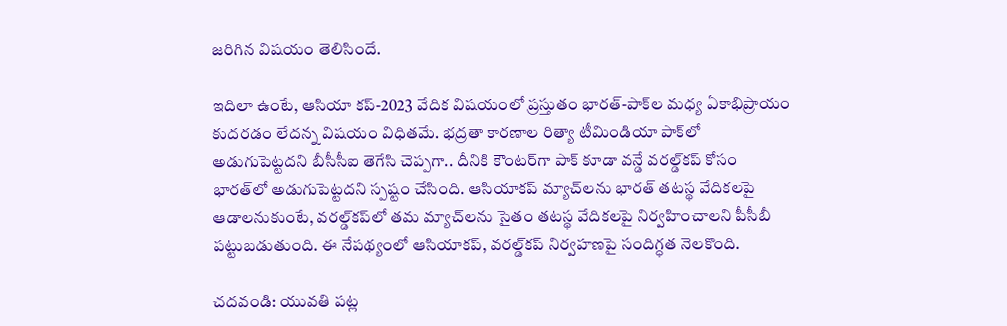జరిగిన విషయం తెలిసిందే.

ఇదిలా ఉంటే, ఆసియా కప్‌-2023 వేదిక విషయంలో ప్రస్తుతం భారత్‌-పాక్‌ల మధ్య ఏకాభిప్రాయం కుదరడం లేదన్న విషయం విధితమే. భద్రతా కారణాల రిత్యా టీమిండియా పాక్‌లో అడుగుపెట్టదని బీసీసీఐ తెగేసి చెప్పగా.. దీనికి కౌంటర్‌గా పాక్‌ కూడా వన్డే వరల్డ్‌కప్‌ కోసం భారత్‌లో అడుగుపెట్టదని స్పష్టం చేసింది. ఆసియాకప్‌ మ్యాచ్‌లను భారత్‌ తటస్థ వేదికలపై ఆడాలనుకుంటే, వరల్డ్‌కప్‌లో తమ మ్యాచ్‌లను సైతం తటస్థ వేదికలపై నిర్వహించాలని పీసీబీ పట్టుబడుతుంది. ఈ నేపథ్యంలో ఆసియాకప్‌, వరల్డ్‌కప్‌ నిర్వహణపై సందిగ్ధత నెలకొంది.

చదవండి: యువతి పట్ల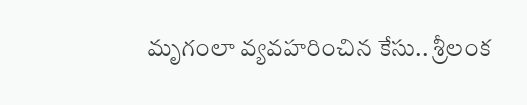మృగంలా వ్యవహరించిన కేసు.. శ్రీలంక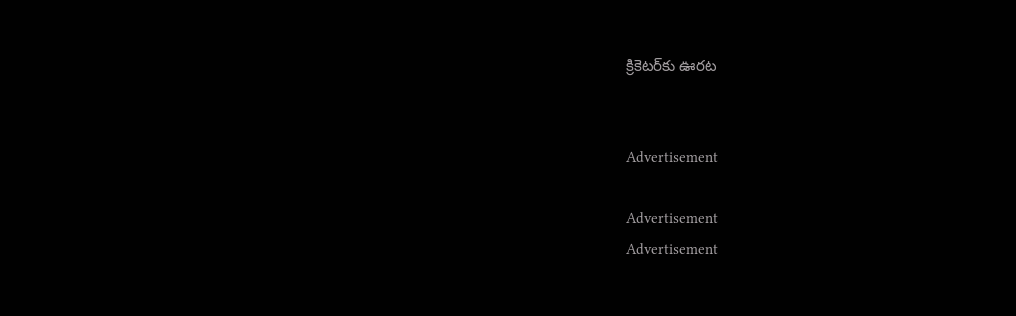క్రికెటర్‌కు ఊరట


Advertisement

Advertisement
Advertisement